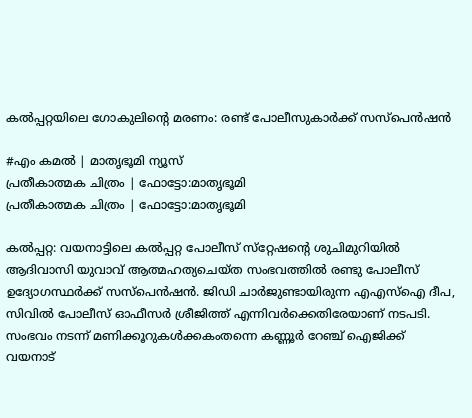കൽപ്പറ്റയിലെ ഗോകുലിന്‍റെ മരണം: രണ്ട് പോലീസുകാര്‍ക്ക് സസ്‌പെന്‍ഷന്‍

#എം കമല്‍ | മാതൃഭൂമി ന്യൂസ്
പ്രതീകാത്മക ചിത്രം | ഫോട്ടോ:മാതൃഭൂമി
പ്രതീകാത്മക ചിത്രം | ഫോട്ടോ:മാതൃഭൂമി

കല്‍പ്പറ്റ: വയനാട്ടിലെ കല്‍പ്പറ്റ പോലീസ് സ്‌റ്റേഷന്റെ ശുചിമുറിയില്‍ ആദിവാസി യുവാവ് ആത്മഹത്യചെയ്ത സംഭവത്തില്‍ രണ്ടു പോലീസ് ഉദ്യോഗസ്ഥര്‍ക്ക് സസ്‌പെന്‍ഷന്‍. ജിഡി ചാര്‍ജുണ്ടായിരുന്ന എഎസ്‌ഐ ദീപ, സിവില്‍ പോലീസ് ഓഫീസര്‍ ശ്രീജിത്ത് എന്നിവര്‍ക്കെതിരേയാണ് നടപടി. സംഭവം നടന്ന് മണിക്കൂറുകള്‍ക്കകംതന്നെ കണ്ണൂര്‍ റേഞ്ച് ഐജിക്ക് വയനാട്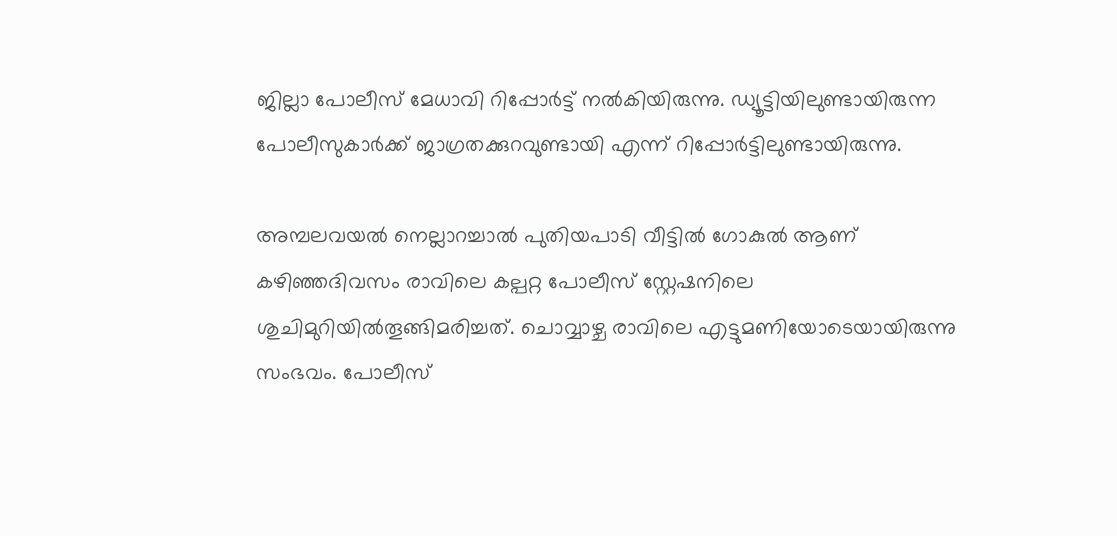ജില്ലാ പോലീസ് മേധാവി റിപ്പോര്‍ട്ട് നല്‍കിയിരുന്നു. ഡ്യൂട്ടിയിലുണ്ടായിരുന്ന പോലീസുകാര്‍ക്ക് ജാഗ്രതക്കുറവുണ്ടായി എന്ന് റിപ്പോര്‍ട്ടിലുണ്ടായിരുന്നു.

അമ്പലവയല്‍ നെല്ലാറച്ചാല്‍ പുതിയപാടി വീട്ടില്‍ ഗോകുല്‍ ആണ് കഴിഞ്ഞദിവസം രാവിലെ കല്പറ്റ പോലീസ് സ്റ്റേഷനിലെ ശുചിമുറിയില്‍തൂങ്ങിമരിച്ചത്. ചൊവ്വാഴ്ച രാവിലെ എട്ടുമണിയോടെയായിരുന്നു സംഭവം. പോലീസ്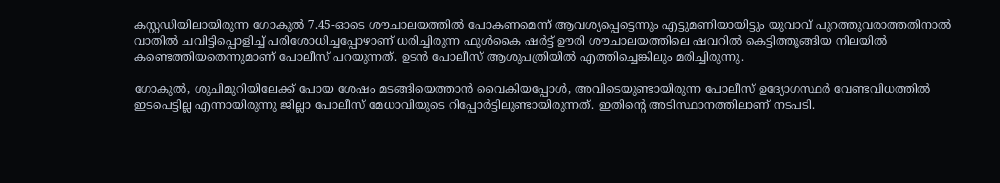കസ്റ്റഡിയിലായിരുന്ന ഗോകുല്‍ 7.45-ഓടെ ശൗചാലയത്തില്‍ പോകണമെന്ന് ആവശ്യപ്പെട്ടെന്നും എട്ടുമണിയായിട്ടും യുവാവ് പുറത്തുവരാത്തതിനാല്‍ വാതില്‍ ചവിട്ടിപ്പൊളിച്ച് പരിശോധിച്ചപ്പോഴാണ് ധരിച്ചിരുന്ന ഫുള്‍കൈ ഷര്‍ട്ട് ഊരി ശൗചാലയത്തിലെ ഷവറില്‍ കെട്ടിത്തൂങ്ങിയ നിലയില്‍ കണ്ടെത്തിയതെന്നുമാണ് പോലീസ് പറയുന്നത്. ഉടന്‍ പോലീസ് ആശുപത്രിയില്‍ എത്തിച്ചെങ്കിലും മരിച്ചിരുന്നു.

ഗോകുല്‍, ശുചിമുറിയിലേക്ക് പോയ ശേഷം മടങ്ങിയെത്താന്‍ വൈകിയപ്പോള്‍, അവിടെയുണ്ടായിരുന്ന പോലീസ് ഉദ്യോഗസ്ഥര്‍ വേണ്ടവിധത്തില്‍ ഇടപെട്ടില്ല എന്നായിരുന്നു ജില്ലാ പോലീസ് മേധാവിയുടെ റിപ്പോര്‍ട്ടിലുണ്ടായിരുന്നത്. ഇതിന്റെ അടിസ്ഥാനത്തിലാണ് നടപടി.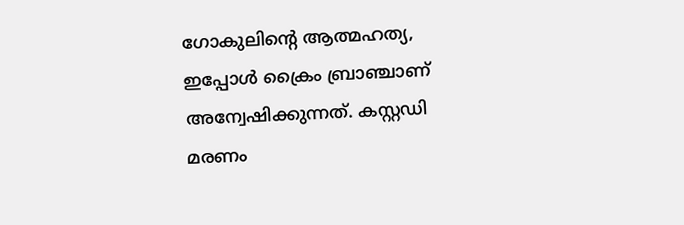ഗോകുലിന്റെ ആത്മഹത്യ, ഇപ്പോള്‍ ക്രൈം ബ്രാഞ്ചാണ് അന്വേഷിക്കുന്നത്. കസ്റ്റഡി മരണം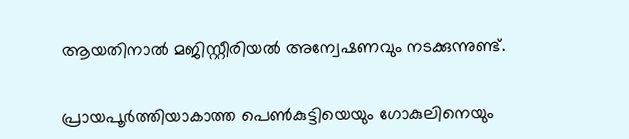ആയതിനാല്‍ മജിസ്റ്റീരിയല്‍ അന്വേഷണവും നടക്കുന്നുണ്ട്.

പ്രായപൂര്‍ത്തിയാകാത്ത പെണ്‍കുട്ടിയെയും ഗോകുലിനെയും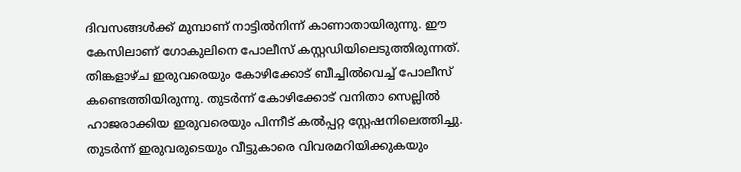ദിവസങ്ങള്‍ക്ക് മുമ്പാണ് നാട്ടില്‍നിന്ന് കാണാതായിരുന്നു. ഈ കേസിലാണ് ഗോകുലിനെ പോലീസ് കസ്റ്റഡിയിലെടുത്തിരുന്നത്. തിങ്കളാഴ്ച ഇരുവരെയും കോഴിക്കോട് ബീച്ചില്‍വെച്ച് പോലീസ് കണ്ടെത്തിയിരുന്നു. തുടര്‍ന്ന് കോഴിക്കോട് വനിതാ സെല്ലില്‍ ഹാജരാക്കിയ ഇരുവരെയും പിന്നീട് കല്‍പ്പറ്റ സ്റ്റേഷനിലെത്തിച്ചു. തുടര്‍ന്ന് ഇരുവരുടെയും വീട്ടുകാരെ വിവരമറിയിക്കുകയും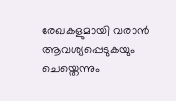രേഖകളുമായി വരാന്‍ ആവശ്യപ്പെടുകയും ചെയ്തെന്നും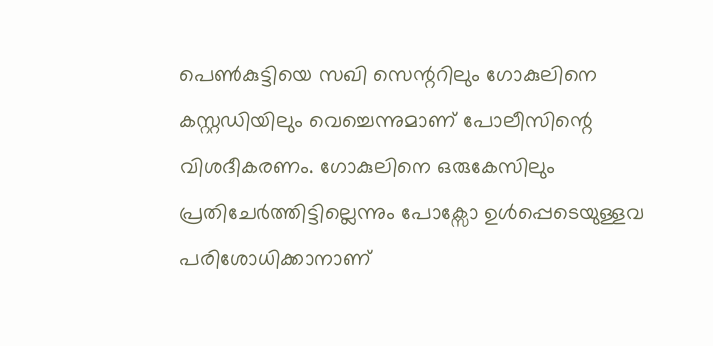പെണ്‍കുട്ടിയെ സഖി സെന്ററിലും ഗോകുലിനെ കസ്റ്റഡിയിലും വെച്ചെന്നുമാണ് പോലീസിന്റെ വിശദീകരണം. ഗോകുലിനെ ഒരുകേസിലും പ്രതിചേര്‍ത്തിട്ടില്ലെന്നും പോക്സോ ഉള്‍പ്പെടെയുള്ളവ പരിശോധിക്കാനാണ്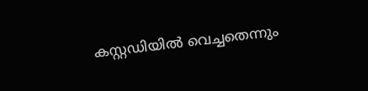കസ്റ്റഡിയില്‍ വെച്ചതെന്നും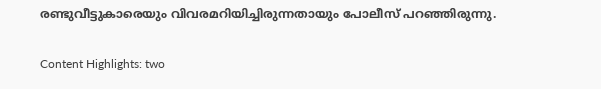രണ്ടുവീട്ടുകാരെയും വിവരമറിയിച്ചിരുന്നതായും പോലീസ് പറഞ്ഞിരുന്നു.

Content Highlights: two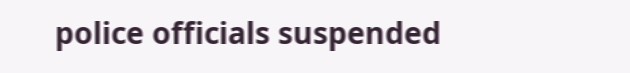police officials suspended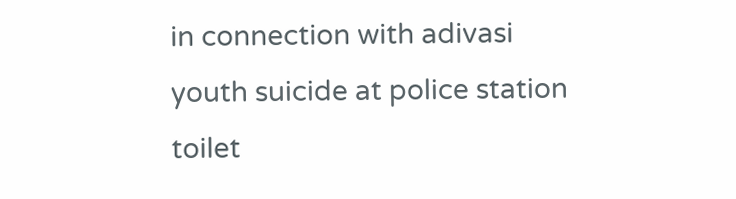in connection with adivasi youth suicide at police station toilet